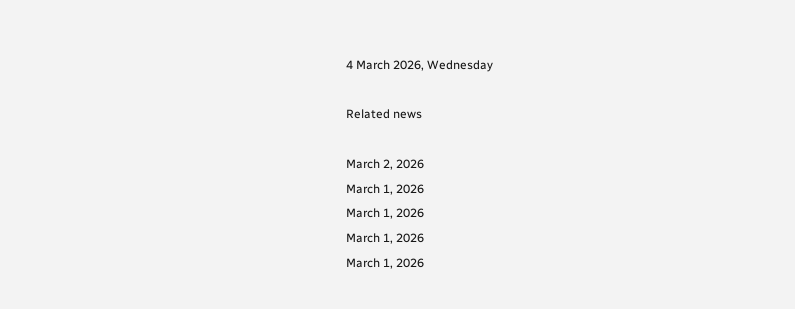4 March 2026, Wednesday

Related news

March 2, 2026
March 1, 2026
March 1, 2026
March 1, 2026
March 1, 2026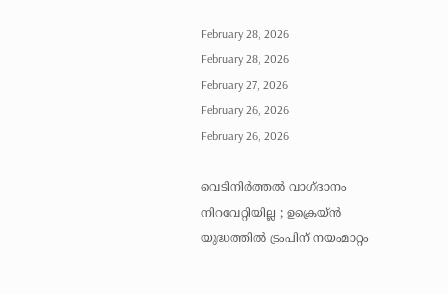February 28, 2026
February 28, 2026
February 27, 2026
February 26, 2026
February 26, 2026

വെടിനിര്‍ത്തല്‍ വാഗ്ദാനം നിറവേറ്റിയില്ല ; ഉക്രെയ‍്ന്‍ യുദ്ധത്തില്‍ ട്രംപിന് നയംമാറ്റം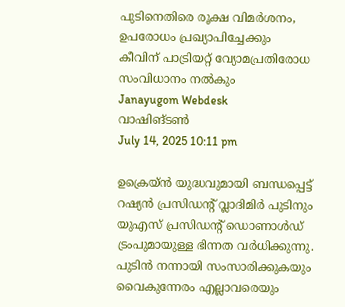പുടിനെതിരെ രൂക്ഷ വിമര്‍ശനം, ഉപരോധം പ്രഖ്യാപിച്ചേക്കും
കീവിന് പാട്രിയറ്റ് വ്യോമപ്രതിരോധ സംവിധാനം നല്‍കും
Janayugom Webdesk
വാഷിങ്ടണ്‍
July 14, 2025 10:11 pm

ഉക്രെയ‍്ന്‍ യുദ്ധവുമായി ബന്ധപ്പെട്ട് റഷ്യന്‍ പ്രസിഡന്റ് വ്ലാദിമിര്‍ പുടിനും യുഎസ് പ്രസിഡന്റ് ഡൊണാള്‍ഡ് ട്രംപുമായുള്ള ഭിന്നത വര്‍ധിക്കുന്നു. പുടിൻ നന്നായി സംസാരിക്കുകയും വൈകുന്നേരം എല്ലാവരെയും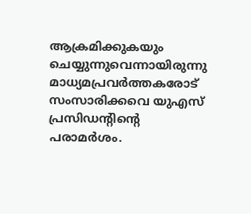ആക്രമിക്കുകയും ചെയ്യുന്നുവെന്നായിരുന്നു മാധ്യമപ്രവർത്തകരോട് സംസാരിക്കവെ യുഎസ് പ്രസിഡന്റിന്റെ പരാമർശം.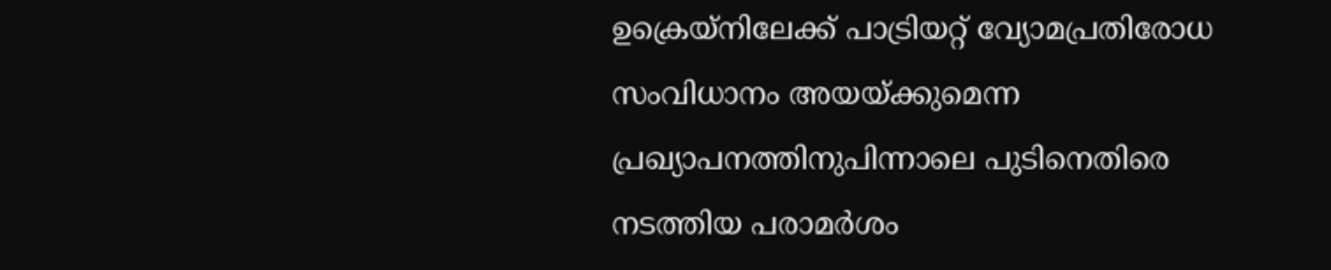ഉക്രെയ‍്നിലേക്ക് പാട്രിയറ്റ് വ്യോമപ്രതിരോധ സംവിധാനം അയയ്ക്കുമെന്ന പ്രഖ്യാപനത്തിനുപിന്നാലെ പുടിനെതിരെ നടത്തിയ പരാമര്‍ശം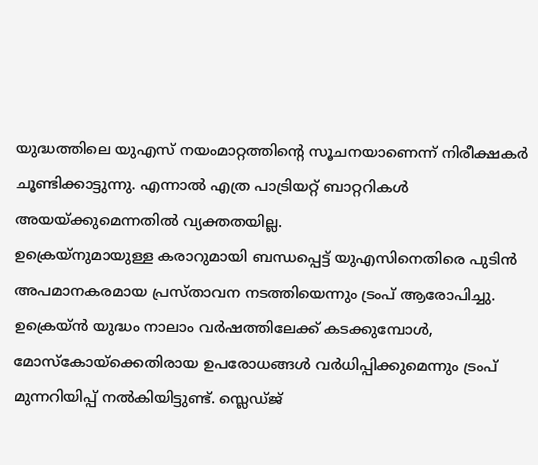യുദ്ധത്തിലെ യുഎസ് നയംമാറ്റത്തിന്റെ സൂചനയാണെന്ന് നിരീക്ഷകര്‍ ചൂണ്ടിക്കാട്ടുന്നു. എന്നാല്‍ എത്ര പാട്രിയറ്റ് ബാറ്ററികള്‍ അയയ്ക്കുമെന്നതില്‍ വ്യക്തതയില്ല.
ഉക്രെയ‍്നുമായുള്ള കരാറുമായി ബന്ധപ്പെട്ട് യുഎസിനെതിരെ പുടിന്‍ അപമാനകരമായ പ്രസ്താവന നടത്തിയെന്നും ട്രംപ് ആരോപിച്ചു. ഉക്രെയ്ൻ യുദ്ധം നാലാം വർഷത്തിലേക്ക് കടക്കുമ്പോൾ, മോസ്കോയ്ക്കെതിരായ ഉപരോധങ്ങൾ വർധിപ്പിക്കുമെന്നും ട്രംപ് മുന്നറിയിപ്പ് നൽകിയിട്ടുണ്ട്. സ്ലെഡ്ജ്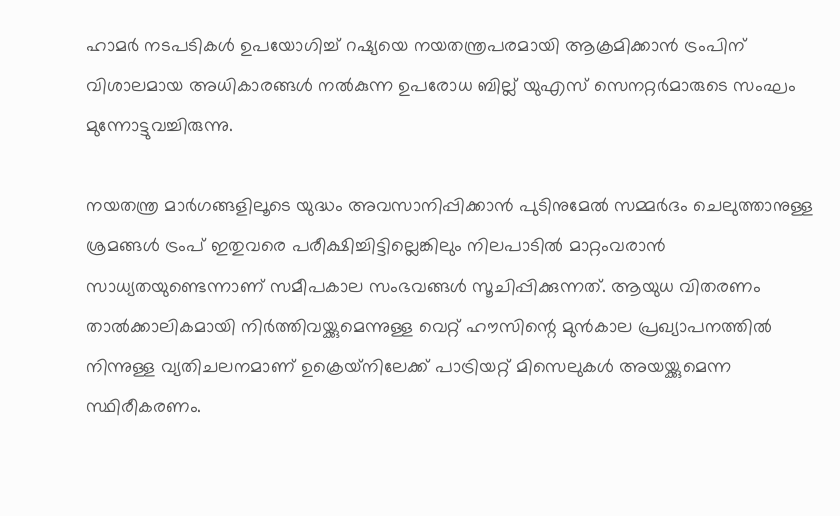ഹാമര്‍ നടപടികള്‍ ഉപയോഗിച്ച് റഷ്യയെ നയതന്ത്രപരമായി ആക്രമിക്കാന്‍ ട്രംപിന് വിശാലമായ അധികാരങ്ങള്‍ നല്‍കുന്ന ഉപരോധ ബില്ല് യുഎസ് സെനറ്റര്‍മാരുടെ സംഘം മുന്നോട്ടുവച്ചിരുന്നു.

നയതന്ത്ര മാര്‍ഗങ്ങളിലൂടെ യുദ്ധം അവസാനിപ്പിക്കാന്‍ പുടിനുമേല്‍ സമ്മര്‍ദം ചെലുത്താനുള്ള ശ്രമങ്ങള്‍ ട്രംപ് ഇതുവരെ പരീക്ഷിച്ചിട്ടില്ലെങ്കിലും നിലപാടില്‍ മാറ്റംവരാന്‍ സാധ്യതയുണ്ടെന്നാണ് സമീപകാല സംഭവങ്ങള്‍ സൂചിപ്പിക്കുന്നത്. ആയുധ വിതരണം താല്‍ക്കാലികമായി നിര്‍ത്തിവയ്ക്കുമെന്നുള്ള വെറ്റ് ഹൗസിന്റെ മുന്‍കാല പ്രഖ്യാപനത്തില്‍ നിന്നുള്ള വ്യതിചലനമാണ് ഉക്രെയ‍്നിലേക്ക് പാട്രിയറ്റ് മിസെലുകള്‍ അയയ്ക്കുമെന്ന സ്ഥിരീകരണം.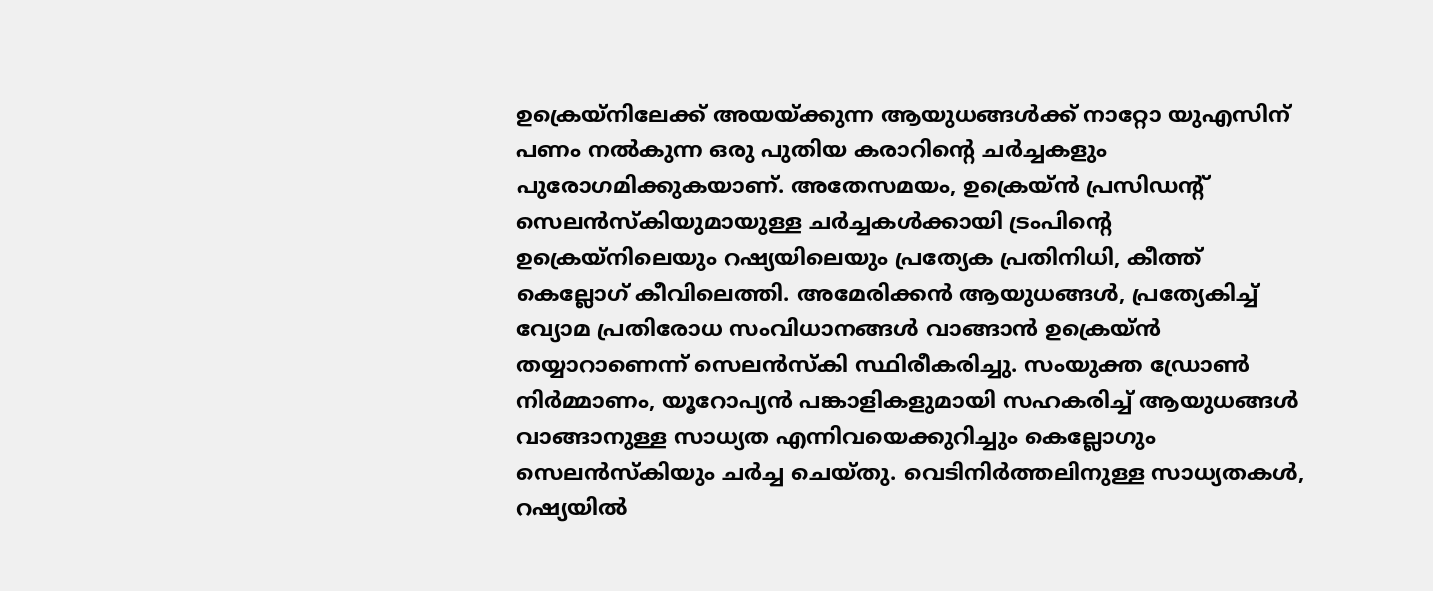ഉക്രെയ‍്നിലേക്ക് അയയ്ക്കുന്ന ആയുധങ്ങൾക്ക് നാറ്റോ യുഎസിന് പണം നൽകുന്ന ഒരു പുതിയ കരാറിന്റെ ചർച്ചകളും പുരോഗമിക്കുകയാണ്. അതേസമയം, ഉക്രെയ‍്ന്‍ പ്രസിഡന്റ് സെലന്‍സ്കിയുമായുള്ള ചര്‍ച്ചകള്‍ക്കായി ട്രംപിന്റെ ഉക്രെയ്‌നിലെയും റഷ്യയിലെയും പ്രത്യേക പ്രതിനിധി, കീത്ത് കെല്ലോഗ് കീവിലെത്തി. അമേരിക്കൻ ആയുധങ്ങൾ, പ്രത്യേകിച്ച് വ്യോമ പ്രതിരോധ സംവിധാനങ്ങൾ വാങ്ങാൻ ഉക്രെയ്ൻ തയ്യാറാണെന്ന് സെലന്‍സ്കി സ്ഥിരീകരിച്ചു. സംയുക്ത ഡ്രോൺ നിർമ്മാണം, യൂറോപ്യൻ പങ്കാളികളുമായി സഹകരിച്ച് ആയുധങ്ങൾ വാങ്ങാനുള്ള സാധ്യത എന്നിവയെക്കുറിച്ചും കെല്ലോഗും സെലന്‍സ്കിയും ചർച്ച ചെയ്തു. വെടിനിർത്തലിനുള്ള സാധ്യതകൾ, റഷ്യയിൽ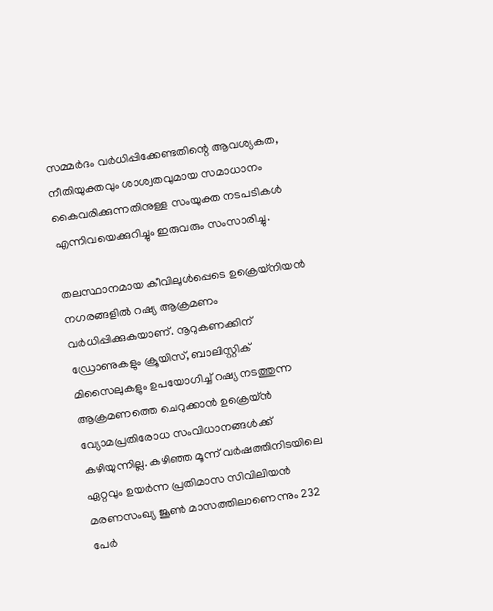സമ്മർദം വർധിപ്പിക്കേണ്ടതിന്റെ ആവശ്യകത, നീതിയുക്തവും ശാശ്വതവുമായ സമാധാനം കൈവരിക്കുന്നതിനുള്ള സംയുക്ത നടപടികൾ എന്നിവയെക്കുറിച്ചും ഇരുവരും സംസാരിച്ചു.

തലസ്ഥാനമായ കീവിലുള്‍പ്പെടെ ഉക്രെയ‍്നിയന്‍ നഗരങ്ങളില്‍ റഷ്യ ആക്രമണം വര്‍ധിപ്പിക്കുകയാണ്. നൂറുകണക്കിന് ഡ്രോണുകളും ക്രൂയിസ്, ബാലിസ്റ്റിക് മിസൈലുകളും ഉപയോഗിച്ച് റഷ്യ നടത്തുന്ന ആക്രമണത്തെ ചെറുക്കാന്‍ ഉക്രെയ‍്ന്‍ വ്യോമപ്രതിരോധ സംവിധാനങ്ങള്‍ക്ക് കഴിയുന്നില്ല. കഴിഞ്ഞ മൂന്ന് വർഷത്തിനിടയിലെ ഏറ്റവും ഉയർന്ന പ്രതിമാസ സിവിലിയൻ മരണസംഖ്യ ജൂൺ മാസത്തിലാണെന്നും 232 പേർ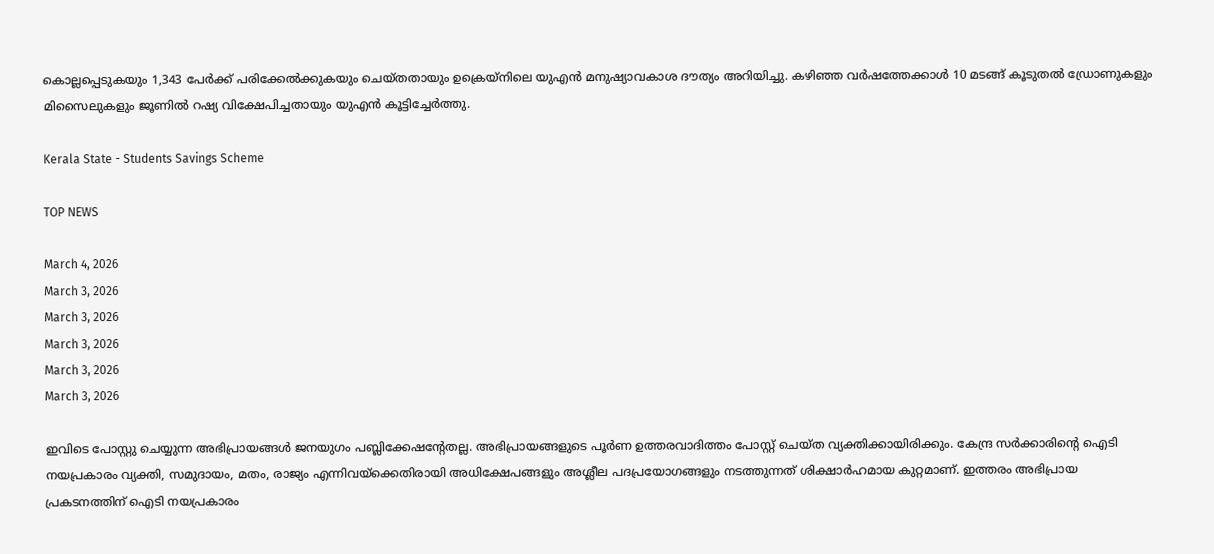കൊല്ലപ്പെടുകയും 1,343 പേർക്ക് പരിക്കേൽക്കുകയും ചെയ്തതായും ഉക്രെയ്‌നിലെ യുഎൻ മനുഷ്യാവകാശ ദൗത്യം അറിയിച്ചു. കഴിഞ്ഞ വർഷത്തേക്കാള്‍ 10 മടങ്ങ് കൂടുതൽ ഡ്രോണുകളും മിസൈലുകളും ജൂണിൽ റഷ്യ വിക്ഷേപിച്ചതായും യുഎന്‍ കൂട്ടിച്ചേര്‍ത്തു.

Kerala State - Students Savings Scheme

TOP NEWS

March 4, 2026
March 3, 2026
March 3, 2026
March 3, 2026
March 3, 2026
March 3, 2026

ഇവിടെ പോസ്റ്റു ചെയ്യുന്ന അഭിപ്രായങ്ങള്‍ ജനയുഗം പബ്ലിക്കേഷന്റേതല്ല. അഭിപ്രായങ്ങളുടെ പൂര്‍ണ ഉത്തരവാദിത്തം പോസ്റ്റ് ചെയ്ത വ്യക്തിക്കായിരിക്കും. കേന്ദ്ര സര്‍ക്കാരിന്റെ ഐടി നയപ്രകാരം വ്യക്തി, സമുദായം, മതം, രാജ്യം എന്നിവയ്‌ക്കെതിരായി അധിക്ഷേപങ്ങളും അശ്ലീല പദപ്രയോഗങ്ങളും നടത്തുന്നത് ശിക്ഷാര്‍ഹമായ കുറ്റമാണ്. ഇത്തരം അഭിപ്രായ പ്രകടനത്തിന് ഐടി നയപ്രകാരം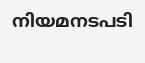നിയമനടപടി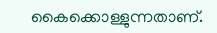കൈക്കൊള്ളുന്നതാണ്.